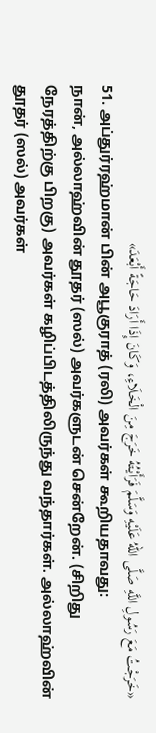«خَرَجْتُ مَعَ رَسُولِ اللَّهِ صَلَّى اللهُ عَلَيْهِ وَسَلَّمَ فَرَأَيْتُهُ خَرَجَ مِنَ الْخَلَاءِ، وَكَانَ إِذَا أَرَادَ حَاجَةً أَبْعَدَ»
51. அப்துர்ரஹ்மான் பின் அபூகுராத் (ரலி) அவர்கள் கூறியதாவது:
நான், அல்லாஹ்வின் தூதர் (ஸல்) அவர்களுடன் சென்றேன். (சிறிது நேரத்திற்கு பிறகு) அவர்கள் கழிப்பிடத்திலிருந்து வந்தார்கள். அல்லாஹ்வின் தூதர் (ஸல்) அவர்கள்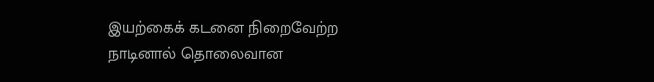இயற்கைக் கடனை நிறைவேற்ற நாடினால் தொலைவான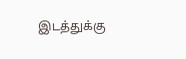இடத்துக்கு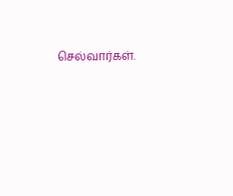செல்வார்கள்.